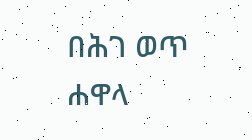በሕገ ወጥ ሐዋላ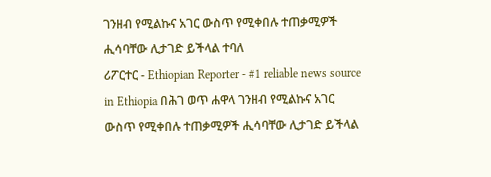ገንዘብ የሚልኩና አገር ውስጥ የሚቀበሉ ተጠቃሚዎች ሒሳባቸው ሊታገድ ይችላል ተባለ
ሪፖርተር - Ethiopian Reporter - #1 reliable news source in Ethiopia በሕገ ወጥ ሐዋላ ገንዘብ የሚልኩና አገር ውስጥ የሚቀበሉ ተጠቃሚዎች ሒሳባቸው ሊታገድ ይችላል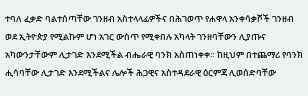ተባለ ፈቃድ ባልተሰጣቸው ገንዘብ አስተላላፊዎችና በሕገወጥ የሐዋላ አንቀሳቃሾች ገንዘብ ወደ ኢትዮጵያ የሚልኩም ሆነ አገር ውስጥ የሚቀበሉ አካላት ገንዘባቸውን ሊያጡና አካውንታቸውም ሊታገድ እንደሚችል ብሔራዊ ባንክ አስጠነቀቀ። ከዚህም በተጨማሪ የባንክ ሒሳባቸው ሊታገድ እንደሚችልና ሌሎች ሕጋዊና አስተዳደራዊ ዕርምጃ ሊወሰድባቸው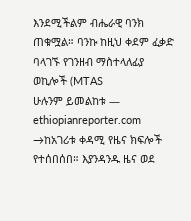እንደሚችልም ብሔራዊ ባንክ ጠቁሟል። ባንኩ ከዚህ ቀደም ፈቃድ ባላገኙ የገንዘብ ማስተላለፊያ ወኪሎች (MTAS
ሁሉንም ይመልከቱ — ethiopianreporter.com →ከአገሪቱ ቀዳሚ የዜና ክፍሎች የተሰበሰበ። እያንዳንዱ ዜና ወደ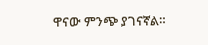ዋናው ምንጭ ያገናኛል።